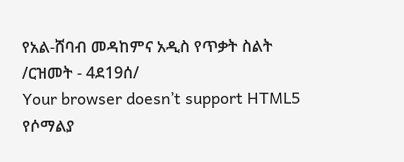የአል-ሸባብ መዳከምና አዲስ የጥቃት ስልት /ርዝመት - 4ደ19ሰ/
Your browser doesn’t support HTML5
የሶማልያ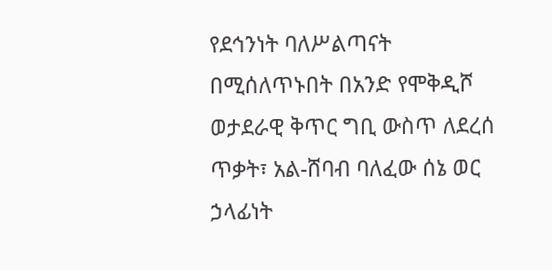የደኅንነት ባለሥልጣናት በሚሰለጥኑበት በአንድ የሞቅዲሾ ወታደራዊ ቅጥር ግቢ ውስጥ ለደረሰ ጥቃት፣ አል-ሸባብ ባለፈው ሰኔ ወር ኃላፊነት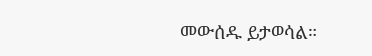መውሰዱ ይታወሳል።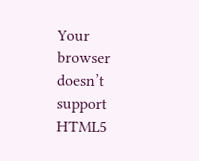Your browser doesn’t support HTML5